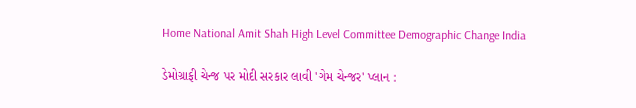Home National Amit Shah High Level Committee Demographic Change India

ડેમોગ્રાફી ચેન્જ પર મોદી સરકાર લાવી 'ગેમ ચેન્જર' પ્લાન :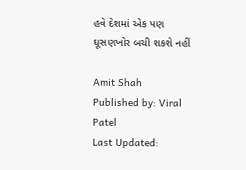હવે દેશમાં એક પણ ઘૂસણખોર બચી શકશે નહીં

Amit Shah
Published by: Viral Patel
Last Updated: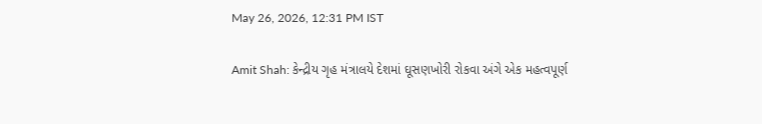May 26, 2026, 12:31 PM IST

Amit Shah: કેન્દ્રીય ગૃહ મંત્રાલયે દેશમાં ઘૂસણખોરી રોકવા અંગે એક મહત્વપૂર્ણ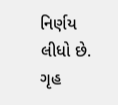નિર્ણય લીધો છે. ગૃહ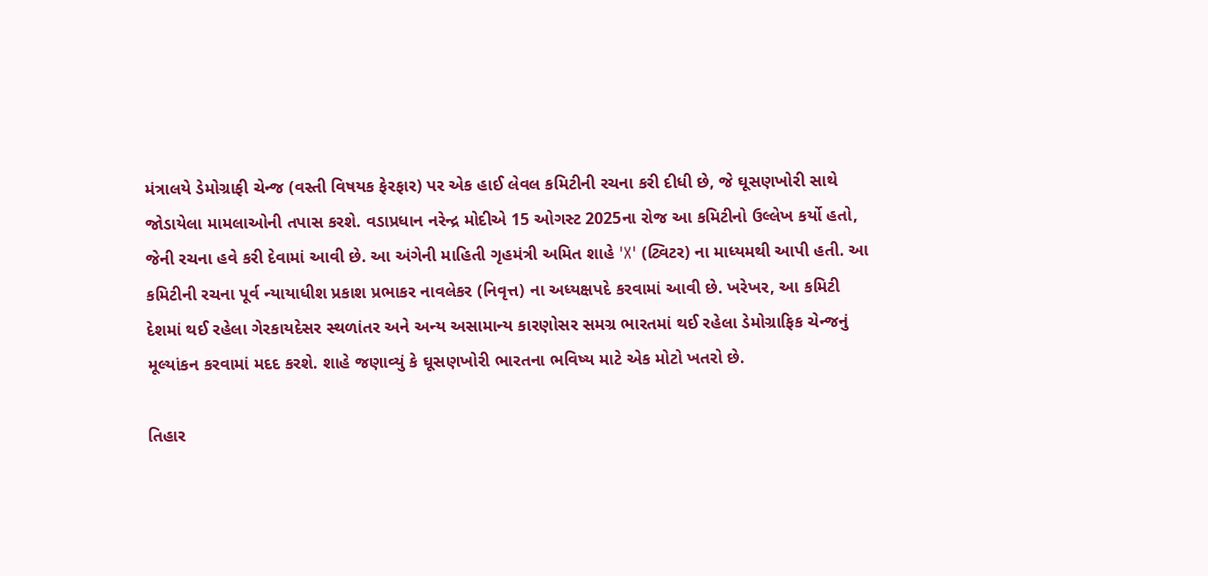મંત્રાલયે ડેમોગ્રાફી ચેન્જ (વસ્તી વિષયક ફેરફાર) પર એક હાઈ લેવલ કમિટીની રચના કરી દીધી છે, જે ઘૂસણખોરી સાથે જોડાયેલા મામલાઓની તપાસ કરશે. વડાપ્રધાન નરેન્દ્ર મોદીએ 15 ઓગસ્ટ 2025ના રોજ આ કમિટીનો ઉલ્લેખ કર્યો હતો, જેની રચના હવે કરી દેવામાં આવી છે. આ અંગેની માહિતી ગૃહમંત્રી અમિત શાહે 'X' (ટ્વિટર) ના માધ્યમથી આપી હતી. આ કમિટીની રચના પૂર્વ ન્યાયાધીશ પ્રકાશ પ્રભાકર નાવલેકર (નિવૃત્ત) ના અધ્યક્ષપદે કરવામાં આવી છે. ખરેખર, આ કમિટી દેશમાં થઈ રહેલા ગેરકાયદેસર સ્થળાંતર અને અન્ય અસામાન્ય કારણોસર સમગ્ર ભારતમાં થઈ રહેલા ડેમોગ્રાફિક ચેન્જનું મૂલ્યાંકન કરવામાં મદદ કરશે. શાહે જણાવ્યું કે ઘૂસણખોરી ભારતના ભવિષ્ય માટે એક મોટો ખતરો છે.

તિહાર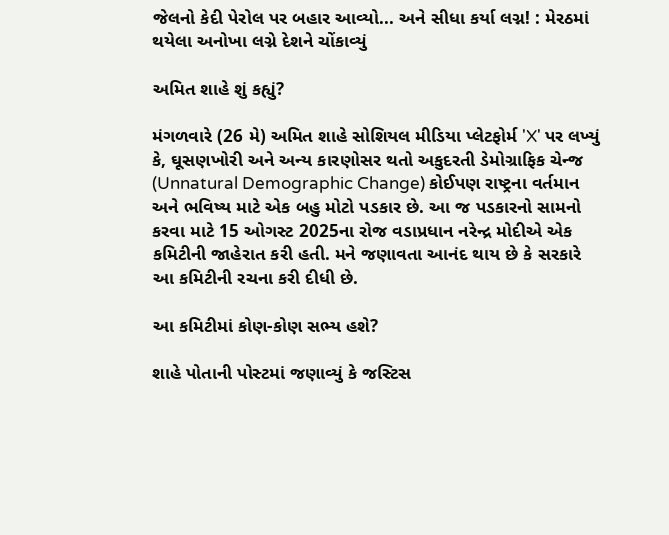જેલનો કેદી પેરોલ પર બહાર આવ્યો... અને સીધા કર્યા લગ્ન! : મેરઠમાં થયેલા અનોખા લગ્ને દેશને ચોંકાવ્યું

અમિત શાહે શું કહ્યું?

મંગળવારે (26 મે) અમિત શાહે સોશિયલ મીડિયા પ્લેટફોર્મ 'X' પર લખ્યું કે, ઘૂસણખોરી અને અન્ય કારણોસર થતો અકુદરતી ડેમોગ્રાફિક ચેન્જ (Unnatural Demographic Change) કોઈપણ રાષ્ટ્રના વર્તમાન અને ભવિષ્ય માટે એક બહુ મોટો પડકાર છે. આ જ પડકારનો સામનો કરવા માટે 15 ઓગસ્ટ 2025ના રોજ વડાપ્રધાન નરેન્દ્ર મોદીએ એક કમિટીની જાહેરાત કરી હતી. મને જણાવતા આનંદ થાય છે કે સરકારે આ કમિટીની રચના કરી દીધી છે.

આ કમિટીમાં કોણ-કોણ સભ્ય હશે?

શાહે પોતાની પોસ્ટમાં જણાવ્યું કે જસ્ટિસ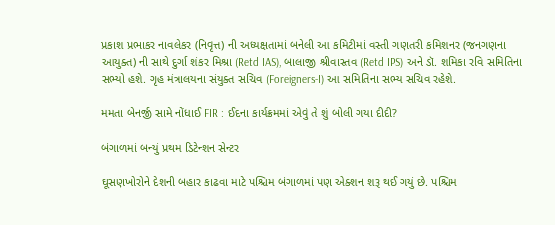પ્રકાશ પ્રભાકર નાવલેકર (નિવૃત્ત) ની અધ્યક્ષતામાં બનેલી આ કમિટીમાં વસ્તી ગણતરી કમિશનર (જનગણના આયુક્ત) ની સાથે દુર્ગા શંકર મિશ્રા (Retd IAS), બાલાજી શ્રીવાસ્તવ (Retd IPS) અને ડૉ. શમિકા રવિ સમિતિના સભ્યો હશે. ગૃહ મંત્રાલયના સંયુક્ત સચિવ (Foreigners-I) આ સમિતિના સભ્ય સચિવ રહેશે.

મમતા બેનર્જી સામે નોંધાઈ FIR : ઈદના કાર્યક્રમમાં એવું તે શું બોલી ગયા દીદી?

બંગાળમાં બન્યું પ્રથમ ડિટેન્શન સેન્ટર

ઘૂસણખોરોને દેશની બહાર કાઢવા માટે પશ્ચિમ બંગાળમાં પણ એક્શન શરૂ થઈ ગયું છે. પશ્ચિમ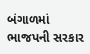બંગાળમાં ભાજપની સરકાર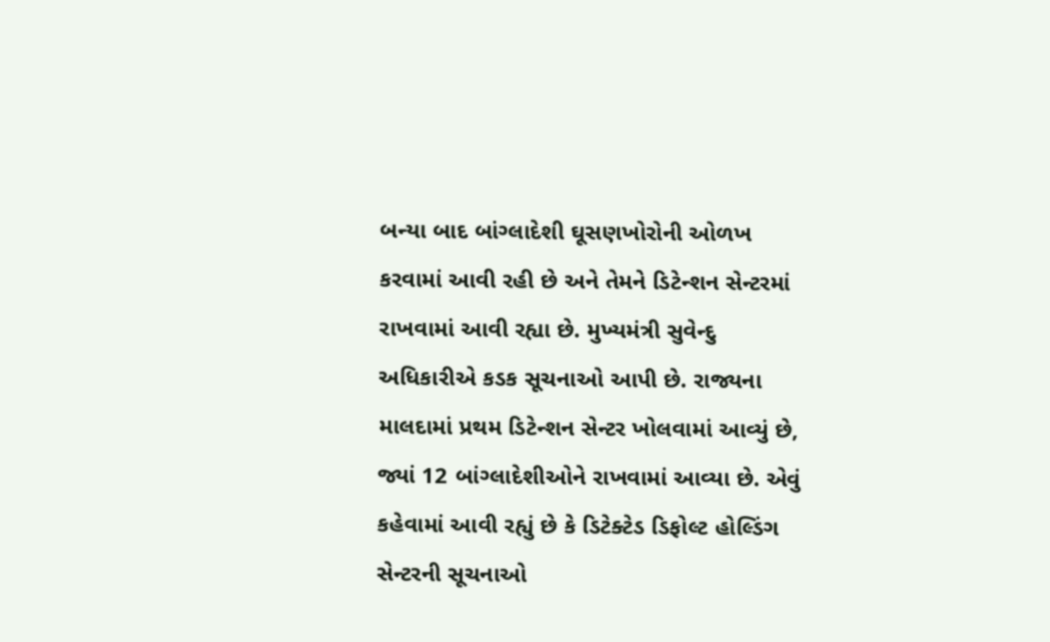બન્યા બાદ બાંગ્લાદેશી ઘૂસણખોરોની ઓળખ કરવામાં આવી રહી છે અને તેમને ડિટેન્શન સેન્ટરમાં રાખવામાં આવી રહ્યા છે. મુખ્યમંત્રી સુવેન્દુ અધિકારીએ કડક સૂચનાઓ આપી છે. રાજ્યના માલદામાં પ્રથમ ડિટેન્શન સેન્ટર ખોલવામાં આવ્યું છે, જ્યાં 12 બાંગ્લાદેશીઓને રાખવામાં આવ્યા છે. એવું કહેવામાં આવી રહ્યું છે કે ડિટેક્ટેડ ડિફોલ્ટ હોલ્ડિંગ સેન્ટરની સૂચનાઓ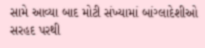સામે આવ્યા બાદ મોટી સંખ્યામાં બાંગ્લાદેશીઓ સરહદ પરથી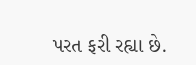પરત ફરી રહ્યા છે.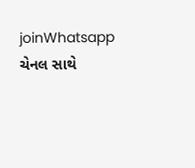joinWhatsapp ચેનલ સાથે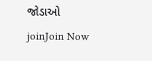જોડાઓ
joinJoin Now